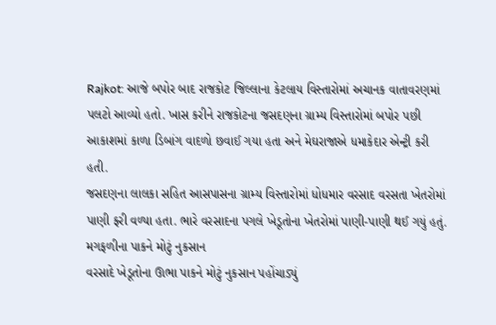Rajkot: આજે બપોર બાદ રાજકોટ જિલ્લાના કેટલાય વિસ્તારોમાં અચાનક વાતાવરણમાં પલટો આવ્યો હતો. ખાસ કરીને રાજકોટના જસદણના ગ્રામ્ય વિસ્તારોમાં બપોર પછી આકાશમાં કાળા ડિબાંગ વાદળો છવાઈ ગયા હતા અને મેઘરાજાએ ધમાકેદાર એન્ટ્રી કરી હતી.
જસદણના લાલકા સહિત આસપાસના ગ્રામ્ય વિસ્તારોમાં ધોધમાર વરસાદ વરસતા ખેતરોમાં પાણી ફરી વળ્યા હતા. ભારે વરસાદના પગલે ખેડૂતોના ખેતરોમાં પાણી-પાણી થઈ ગયું હતું.
મગફળીના પાકને મોટું નુકસાન
વરસાદે ખેડૂતોના ઊભા પાકને મોટું નુકસાન પહોંચાડ્યું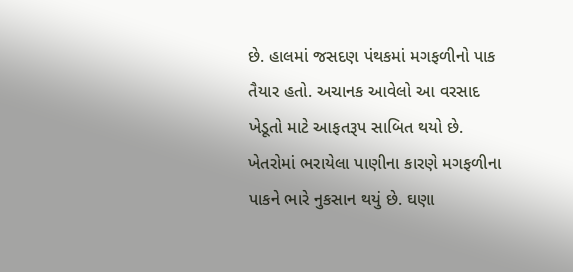છે. હાલમાં જસદણ પંથકમાં મગફળીનો પાક તૈયાર હતો. અચાનક આવેલો આ વરસાદ ખેડૂતો માટે આફતરૂપ સાબિત થયો છે.
ખેતરોમાં ભરાયેલા પાણીના કારણે મગફળીના પાકને ભારે નુકસાન થયું છે. ઘણા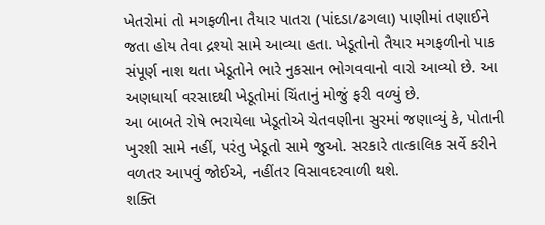ખેતરોમાં તો મગફળીના તૈયાર પાતરા (પાંદડા/ઢગલા) પાણીમાં તણાઈને જતા હોય તેવા દ્રશ્યો સામે આવ્યા હતા. ખેડૂતોનો તૈયાર મગફળીનો પાક સંપૂર્ણ નાશ થતા ખેડૂતોને ભારે નુકસાન ભોગવવાનો વારો આવ્યો છે. આ અણધાર્યા વરસાદથી ખેડૂતોમાં ચિંતાનું મોજું ફરી વળ્યું છે.
આ બાબતે રોષે ભરાયેલા ખેડૂતોએ ચેતવણીના સુરમાં જણાવ્યું કે, પોતાની ખુરશી સામે નહીં, પરંતુ ખેડૂતો સામે જુઓ. સરકારે તાત્કાલિક સર્વે કરીને વળતર આપવું જોઈએ, નહીંતર વિસાવદરવાળી થશે.
શક્તિ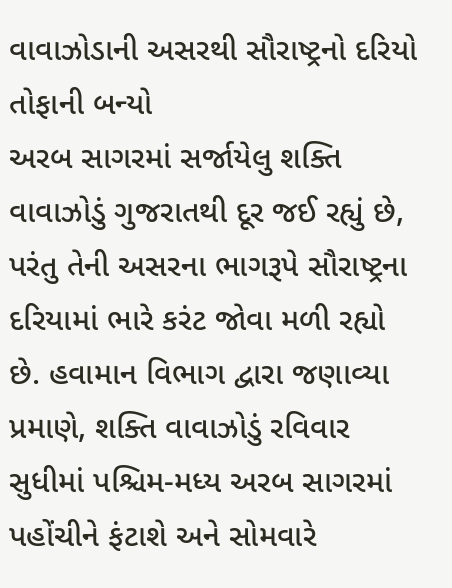વાવાઝોડાની અસરથી સૌરાષ્ટ્રનો દરિયો તોફાની બન્યો
અરબ સાગરમાં સર્જાયેલુ શક્તિ વાવાઝોડું ગુજરાતથી દૂર જઈ રહ્યું છે, પરંતુ તેની અસરના ભાગરૂપે સૌરાષ્ટ્રના દરિયામાં ભારે કરંટ જોવા મળી રહ્યો છે. હવામાન વિભાગ દ્વારા જણાવ્યા પ્રમાણે, શક્તિ વાવાઝોડું રવિવાર સુધીમાં પશ્ચિમ-મધ્ય અરબ સાગરમાં પહોંચીને ફંટાશે અને સોમવારે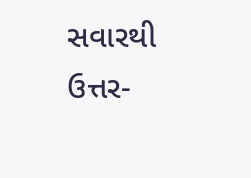સવારથી ઉત્તર-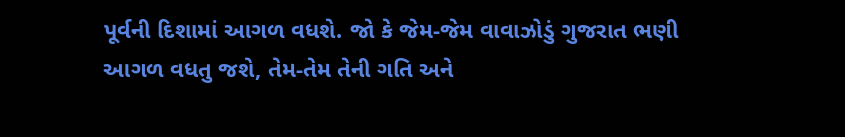પૂર્વની દિશામાં આગળ વધશે. જો કે જેમ-જેમ વાવાઝોડું ગુજરાત ભણી આગળ વધતુ જશે, તેમ-તેમ તેની ગતિ અને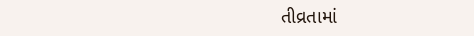તીવ્રતામાં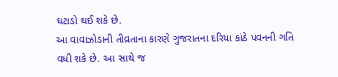ઘટાડો થઈ શકે છે.
આ વાવાઝોડાની તીવ્રતાના કારણે ગુજરાતના દરિયા કાંઠે પવનની ગતિ વધી શકે છે. આ સાથે જ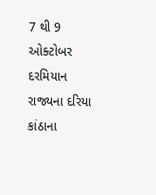7 થી 9 ઓક્ટોબર દરમિયાન રાજ્યના દરિયા કાંઠાના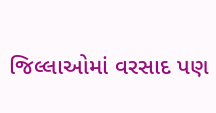જિલ્લાઓમાં વરસાદ પણ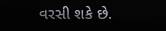વરસી શકે છે.